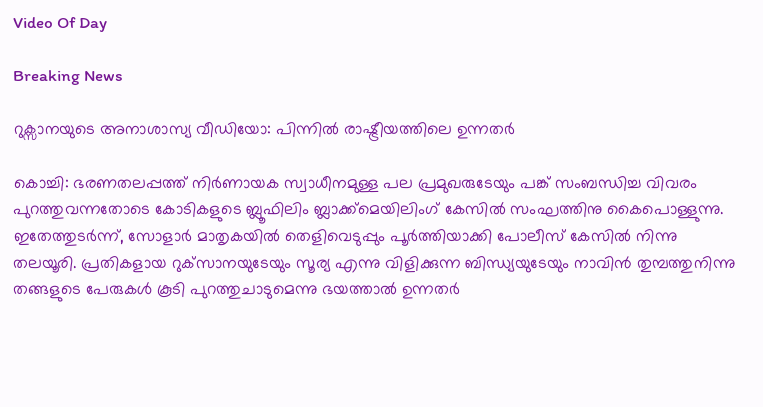Video Of Day

Breaking News

റുക്സാനയുടെ അനാശാസ്യ വീഡിയോ: പിന്നില്‍ രാഷ്ട്രീയത്തിലെ ഉന്നതര്‍

കൊച്ചി: ഭരണതലപ്പത്ത്‌ നിര്‍ണായക സ്വാധീനമുള്ള പല പ്രമുഖരുടേയും പങ്ക്‌ സംബന്ധിച്ച വിവരം പുറത്തുവന്നതോടെ കോടികളുടെ ബ്ലൂഫിലിം ബ്ലാക്ക്‌മെയിലിംഗ്‌ കേസില്‍ സംഘത്തിനു കൈപൊള്ളുന്നു. ഇതേത്തുടര്‍ന്ന്‌, സോളാര്‍ മാതൃകയില്‍ തെളിവെടുപ്പും പൂര്‍ത്തിയാക്കി പോലീസ്‌ കേസില്‍ നിന്നു തലയൂരി. പ്രതികളായ റുക്‌സാനയുടേയും സൂര്യ എന്നു വിളിക്കുന്ന ബിന്ധ്യയുടേയും നാവിന്‍ തുമ്പത്തുനിന്നു തങ്ങളുടെ പേരുകള്‍ കൂടി പുറത്തുചാടുമെന്നു ഭയത്താല്‍ ഉന്നതര്‍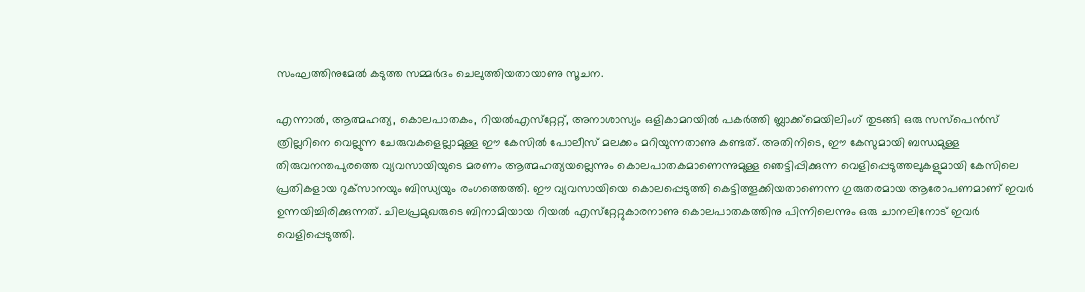സംഘത്തിനുമേല്‍ കടുത്ത സമ്മര്‍ദം ചെലുത്തിയതായാണു സൂചന.

എന്നാല്‍, ആത്മഹത്യ, കൊലപാതകം, റിയല്‍എസ്‌റ്റേറ്റ്‌, അനാശാസ്യം ഒളികാമറയില്‍ പകര്‍ത്തി ബ്ലാക്ക്‌മെയിലിംഗ്‌ തുടങ്ങി ഒരു സസ്‌പെന്‍സ്‌ ത്രില്ലറിനെ വെല്ലുന്ന ചേരുവകളെല്ലാമുള്ള ഈ കേസില്‍ പോലീസ്‌ മലക്കം മറിയുന്നതാണു കണ്ടത്‌. അതിനിടെ, ഈ കേസുമായി ബന്ധമുള്ള തിരുവനന്തപുരത്തെ വ്യവസായിയുടെ മരണം ആത്മഹത്യയല്ലെന്നും കൊലപാതകമാണെന്നുമുള്ള ഞെട്ടിപ്പിക്കുന്ന വെളിപ്പെടുത്തലുകളുമായി കേസിലെ പ്രതികളായ റുക്‌സാനയും ബിന്ധ്യയും രംഗത്തെത്തി. ഈ വ്യവസായിയെ കൊലപ്പെടുത്തി കെട്ടിത്തൂക്കിയതാണെന്ന ഗുരുതരമായ ആരോപണമാണ്‌ ഇവര്‍ ഉന്നയിച്ചിരിക്കുന്നത്‌. ചിലപ്രമുഖരുടെ ബിനാമിയായ റിയല്‍ എസ്‌റ്റേറ്റുകാരനാണു കൊലപാതകത്തിനു പിന്നിലെന്നും ഒരു ചാനലിനോട്‌ ഇവര്‍ വെളിപ്പെടുത്തി.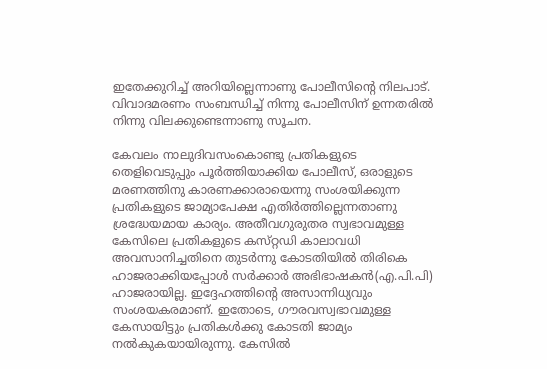ഇതേക്കുറിച്ച്‌ അറിയില്ലെന്നാണു പോലീസിന്റെ നിലപാട്‌. വിവാദമരണം സംബന്ധിച്ച്‌ നിന്നു പോലീസിന്‌ ഉന്നതരില്‍ നിന്നു വിലക്കുണ്ടെന്നാണു സൂചന.

കേവലം നാലുദിവസംകൊണ്ടു പ്രതികളുടെ തെളിവെടുപ്പും പൂര്‍ത്തിയാക്കിയ പോലീസ്‌, ഒരാളുടെ മരണത്തിനു കാരണക്കാരായെന്നു സംശയിക്കുന്ന പ്രതികളുടെ ജാമ്യാപേക്ഷ എതിര്‍ത്തില്ലെന്നതാണു ശ്രദ്ധേയമായ കാര്യം. അതീവഗുരുതര സ്വഭാവമുള്ള കേസിലെ പ്രതികളുടെ കസ്‌റ്റഡി കാലാവധി അവസാനിച്ചതിനെ തുടര്‍ന്നു കോടതിയില്‍ തിരികെ ഹാജരാക്കിയപ്പോള്‍ സര്‍ക്കാര്‍ അഭിഭാഷകന്‍(എ.പി.പി) ഹാജരായില്ല. ഇദ്ദേഹത്തിന്റെ അസാന്നിധ്യവും സംശയകരമാണ്‌. ഇതോടെ, ഗൗരവസ്വഭാവമുള്ള കേസായിട്ടും പ്രതികള്‍ക്കു കോടതി ജാമ്യം നല്‍കുകയായിരുന്നു. കേസില്‍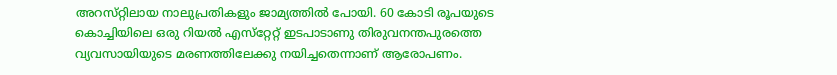അറസ്‌റ്റിലായ നാലുപ്രതികളും ജാമ്യത്തില്‍ പോയി. 60 കോടി രൂപയുടെ കൊച്ചിയിലെ ഒരു റിയല്‍ എസ്‌റ്റേറ്റ്‌ ഇടപാടാണു തിരുവനന്തപുരത്തെ വ്യവസായിയുടെ മരണത്തിലേക്കു നയിച്ചതെന്നാണ്‌ ആരോപണം.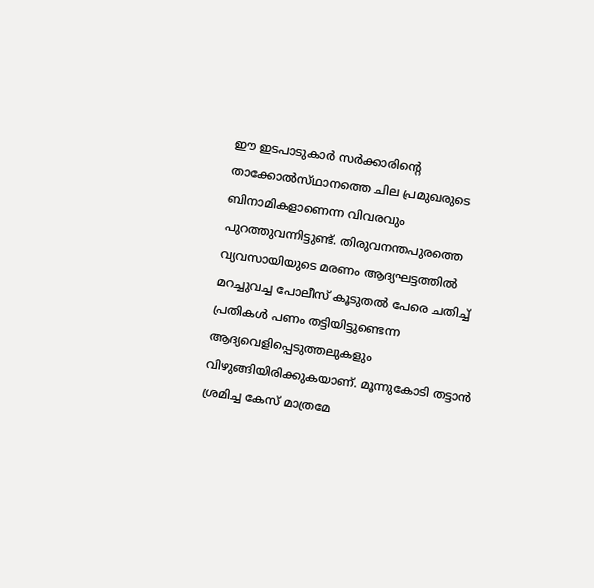ഈ ഇടപാടുകാര്‍ സര്‍ക്കാരിന്റെ താക്കോല്‍സ്‌ഥാനത്തെ ചില പ്രമുഖരുടെ ബിനാമികളാണെന്ന വിവരവും പുറത്തുവന്നിട്ടുണ്ട്‌. തിരുവനന്തപുരത്തെ വ്യവസായിയുടെ മരണം ആദ്യഘട്ടത്തില്‍ മറച്ചുവച്ച പോലീസ്‌ കൂടുതല്‍ പേരെ ചതിച്ച്‌ പ്രതികള്‍ പണം തട്ടിയിട്ടുണ്ടെന്ന ആദ്യവെളിപ്പെടുത്തലുകളും വിഴുങ്ങിയിരിക്കുകയാണ്‌. മൂന്നുകോടി തട്ടാന്‍ ശ്രമിച്ച കേസ്‌ മാത്രമേ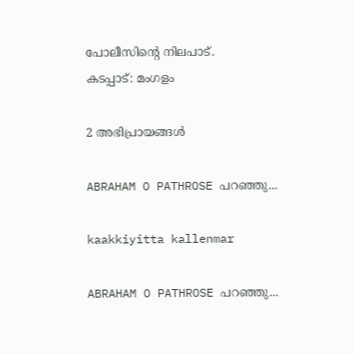പോലീസിന്റെ നിലപാട്‌.
കടപ്പാട്: മംഗളം

2 അഭിപ്രായങ്ങൾ

ABRAHAM O PATHROSE പറഞ്ഞു...

kaakkiyitta kallenmar

ABRAHAM O PATHROSE പറഞ്ഞു...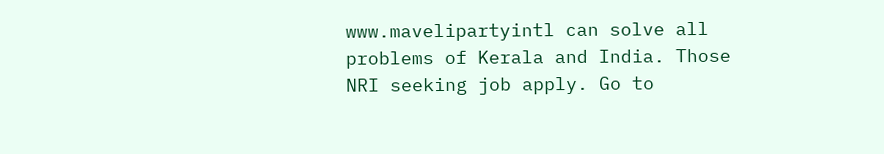www.mavelipartyintl can solve all problems of Kerala and India. Those NRI seeking job apply. Go to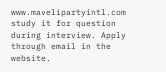www.mavelipartyintl.com study it for question during interview. Apply through email in the website.